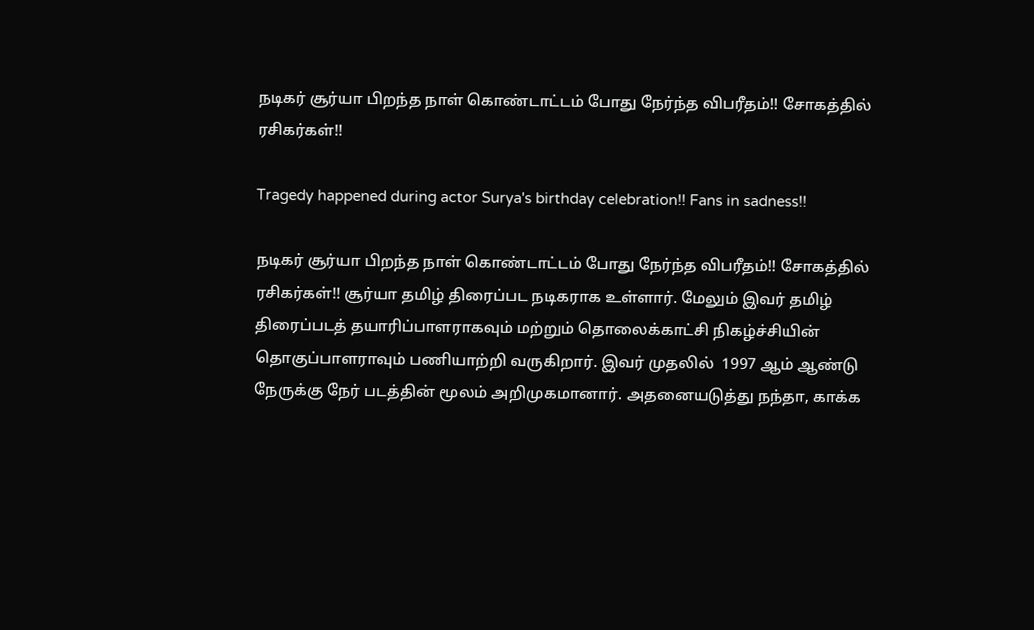நடிகர் சூர்யா பிறந்த நாள் கொண்டாட்டம் போது நேர்ந்த விபரீதம்!! சோகத்தில் ரசிகர்கள்!!

Tragedy happened during actor Surya's birthday celebration!! Fans in sadness!!

நடிகர் சூர்யா பிறந்த நாள் கொண்டாட்டம் போது நேர்ந்த விபரீதம்!! சோகத்தில் ரசிகர்கள்!! சூர்யா தமிழ் திரைப்பட நடிகராக உள்ளார். மேலும் இவர் தமிழ் திரைப்படத் தயாரிப்பாளராகவும் மற்றும் தொலைக்காட்சி நிகழ்ச்சியின் தொகுப்பாளராவும் பணியாற்றி வருகிறார். இவர் முதலில்  1997 ஆம் ஆண்டு நேருக்கு நேர் படத்தின் மூலம் அறிமுகமானார். அதனையடுத்து நந்தா, காக்க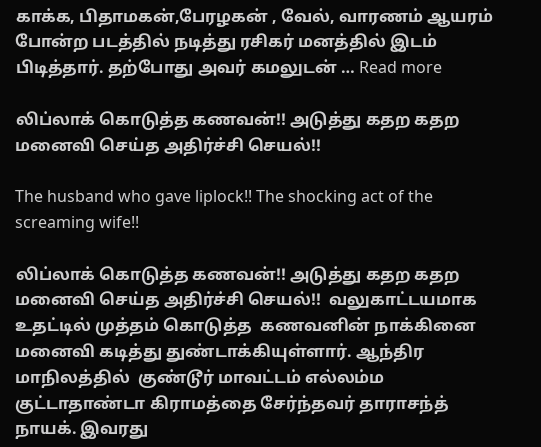காக்க, பிதாமகன்,பேரழகன் , வேல், வாரணம் ஆயரம் போன்ற படத்தில் நடித்து ரசிகர் மனத்தில் இடம் பிடித்தார். தற்போது அவர் கமலுடன் … Read more

லிப்லாக் கொடுத்த கணவன்!! அடுத்து கதற கதற மனைவி செய்த அதிர்ச்சி செயல்!!

The husband who gave liplock!! The shocking act of the screaming wife!!

லிப்லாக் கொடுத்த கணவன்!! அடுத்து கதற கதற மனைவி செய்த அதிர்ச்சி செயல்!!  வலுகாட்டயமாக  உதட்டில் முத்தம் கொடுத்த  கணவனின் நாக்கினை மனைவி கடித்து துண்டாக்கியுள்ளார். ஆந்திர மாநிலத்தில்  குண்டூர் மாவட்டம் எல்லம்ம குட்டாதாண்டா கிராமத்தை சேர்ந்தவர் தாராசந்த் நாயக். இவரது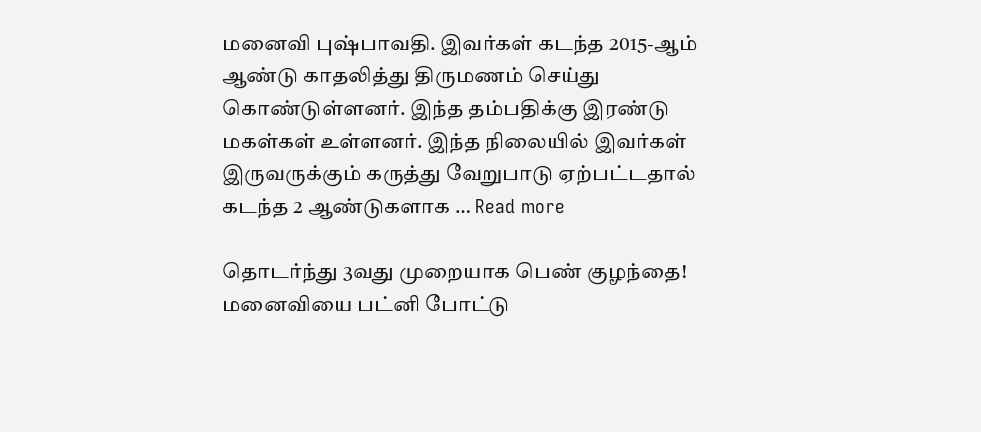மனைவி புஷ்பாவதி. இவர்கள் கடந்த 2015-ஆம் ஆண்டு காதலித்து திருமணம் செய்து கொண்டுள்ளனர். இந்த தம்பதிக்கு இரண்டு மகள்கள் உள்ளனர். இந்த நிலையில் இவர்கள் இருவருக்கும் கருத்து வேறுபாடு ஏற்பட்டதால் கடந்த 2 ஆண்டுகளாக … Read more

தொடர்ந்து 3வது முறையாக பெண் குழந்தை! மனைவியை பட்னி போட்டு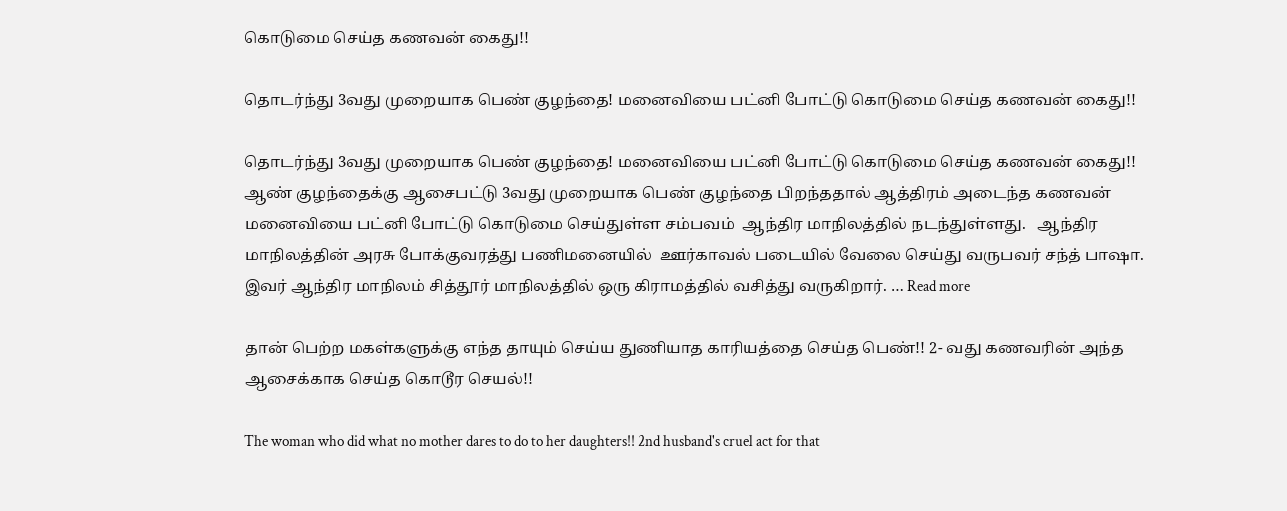கொடுமை செய்த கணவன் கைது!!

தொடர்ந்து 3வது முறையாக பெண் குழந்தை! மனைவியை பட்னி போட்டு கொடுமை செய்த கணவன் கைது!!

தொடர்ந்து 3வது முறையாக பெண் குழந்தை! மனைவியை பட்னி போட்டு கொடுமை செய்த கணவன் கைது!!   ஆண் குழந்தைக்கு ஆசைபட்டு 3வது முறையாக பெண் குழந்தை பிறந்ததால் ஆத்திரம் அடைந்த கணவன் மனைவியை பட்னி போட்டு கொடுமை செய்துள்ள சம்பவம்  ஆந்திர மாநிலத்தில் நடந்துள்ளது.   ஆந்திர மாநிலத்தின் அரசு போக்குவரத்து பணிமனையில்  ஊர்காவல் படையில் வேலை செய்து வருபவர் சந்த் பாஷா. இவர் ஆந்திர மாநிலம் சித்தூர் மாநிலத்தில் ஒரு கிராமத்தில் வசித்து வருகிறார். … Read more

தான் பெற்ற மகள்களுக்கு எந்த தாயும் செய்ய துணியாத காரியத்தை செய்த பெண்!! 2- வது கணவரின் அந்த ஆசைக்காக செய்த கொடூர செயல்!!

The woman who did what no mother dares to do to her daughters!! 2nd husband's cruel act for that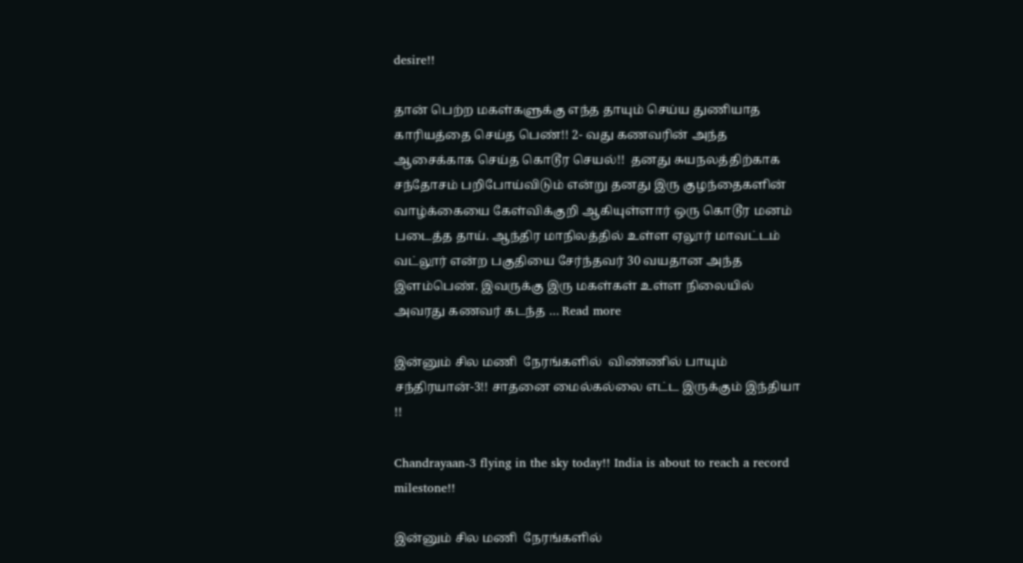desire!!

தான் பெற்ற மகள்களுக்கு எந்த தாயும் செய்ய துணியாத காரியத்தை செய்த பெண்!! 2- வது கணவரின் அந்த  ஆசைக்காக செய்த கொடூர செயல்!!  தனது சுயநலத்திற்காக சந்தோசம் பறிபோய்விடும் என்று தனது இரு குழந்தைகளின் வாழ்க்கையை கேள்விக்குறி ஆகியுள்ளார் ஒரு கொடூர மனம் படைத்த தாய். ஆந்திர மாநிலத்தில் உள்ள ஏலூர் மாவட்டம் வட்லூர் என்ற பகுதியை சேர்ந்தவர் 30 வயதான அந்த இளம்பெண். இவருக்கு இரு மகள்கள் உள்ள நிலையில் அவரது கணவர் கடந்த … Read more

இன்னும் சில மணி  நேரங்களில்  விண்ணில் பாயும் சந்திரயான்-3!! சாதனை மைல்கல்லை எட்ட இருக்கும் இந்தியா !!

Chandrayaan-3 flying in the sky today!! India is about to reach a record milestone!!

இன்னும் சில மணி  நேரங்களில்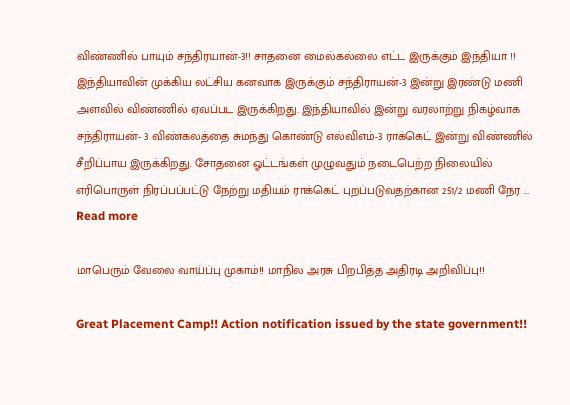விண்ணில் பாயும் சந்திரயான்-3!! சாதனை மைல்கல்லை எட்ட இருக்கும் இந்தியா !!  இந்தியாவின் முக்கிய லட்சிய கனவாக இருக்கும் சந்திராயன்-3 இன்று இரண்டு மணி அளவில் விண்ணில் ஏவப்பட இருக்கிறது. இந்தியாவில் இன்று வரலாற்று நிகழ்வாக சந்திராயன்- 3 விண்கலத்தை சுமந்து கொண்டு எல்விஎம்-3 ராக்கெட் இன்று விண்ணில் சீறிப்பாய இருக்கிறது. சோதனை ஓட்டங்கள் முழுவதும் நடைபெற்ற நிலையில் எரிபொருள் நிரப்பப்பட்டு நேற்று மதியம் ராக்கெட் புறப்படுவதற்கான 251/2 மணி நேர … Read more

மாபெரும் வேலை வாய்ப்பு முகாம்!! மாநில அரசு பிறபித்த அதிரடி அறிவிப்பு!!

Great Placement Camp!! Action notification issued by the state government!!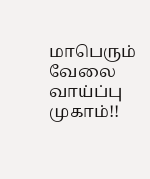மாபெரும் வேலை வாய்ப்பு முகாம்!!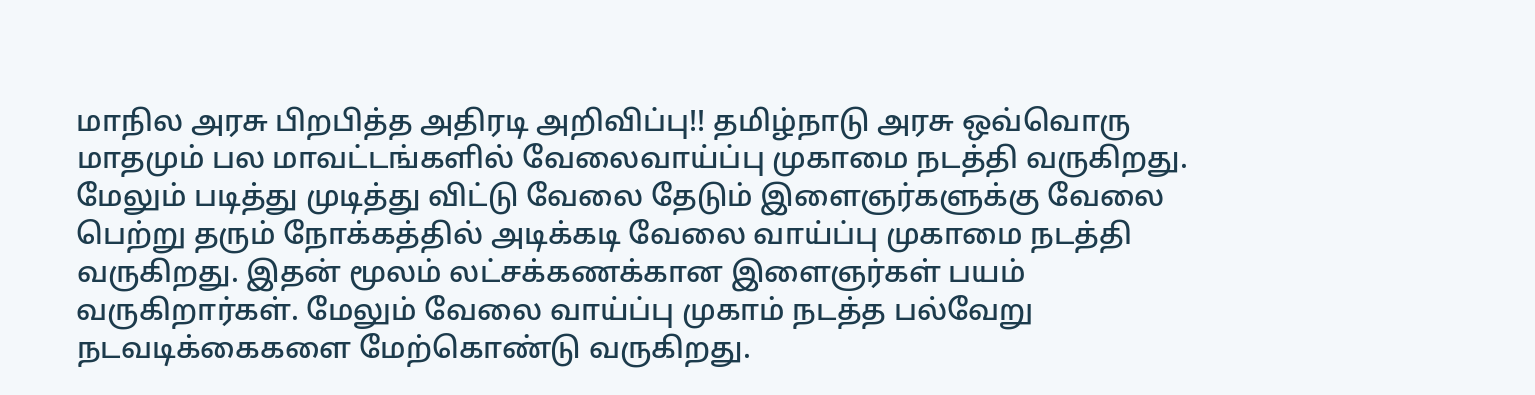மாநில அரசு பிறபித்த அதிரடி அறிவிப்பு!! தமிழ்நாடு அரசு ஒவ்வொரு மாதமும் பல மாவட்டங்களில் வேலைவாய்ப்பு முகாமை நடத்தி வருகிறது. மேலும் படித்து முடித்து விட்டு வேலை தேடும் இளைஞர்களுக்கு வேலை பெற்று தரும் நோக்கத்தில் அடிக்கடி வேலை வாய்ப்பு முகாமை நடத்தி வருகிறது. இதன் மூலம் லட்சக்கணக்கான இளைஞர்கள் பயம் வருகிறார்கள். மேலும் வேலை வாய்ப்பு முகாம் நடத்த பல்வேறு நடவடிக்கைகளை மேற்கொண்டு வருகிறது.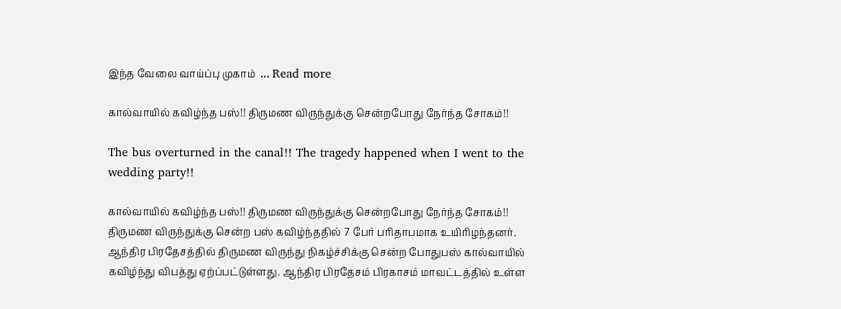இந்த வேலை வாய்ப்பு முகாம்  … Read more

கால்வாயில் கவிழ்ந்த பஸ்!! திருமண விருந்துக்கு சென்றபோது நேர்ந்த சோகம்!!

The bus overturned in the canal!! The tragedy happened when I went to the wedding party!!

கால்வாயில் கவிழ்ந்த பஸ்!! திருமண விருந்துக்கு சென்றபோது நேர்ந்த சோகம்!!  திருமண விருந்துக்கு சென்ற பஸ் கவிழ்ந்ததில் 7 பேர் பரிதாபமாக உயிரிழந்தனர். ஆந்திர பிரதேசத்தில் திருமண விருந்து நிகழ்ச்சிக்கு சென்ற போதுபஸ் கால்வாயில் கவிழ்ந்து விபத்து ஏற்ப்பட்டுள்ளது. ஆந்திர பிரதேசம் பிரகாசம் மாவட்டத்தில் உள்ள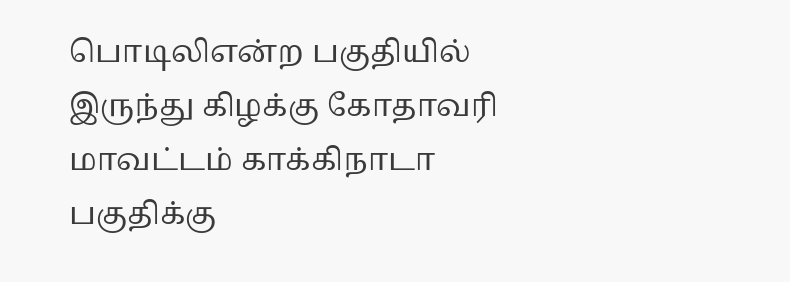பொடிலிஎன்ற பகுதியில் இருந்து கிழக்கு கோதாவரி மாவட்டம் காக்கிநாடா பகுதிக்கு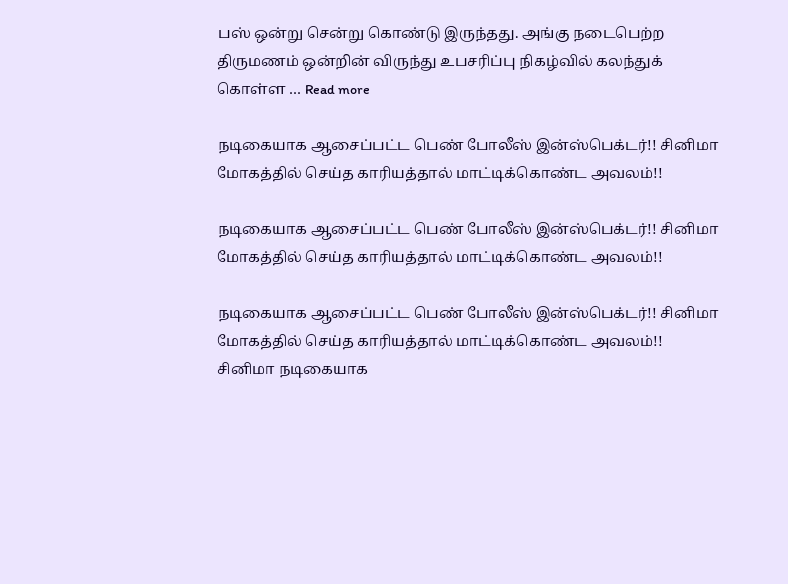பஸ் ஒன்று சென்று கொண்டு இருந்தது. அங்கு நடைபெற்ற திருமணம் ஒன்றின் விருந்து உபசரிப்பு நிகழ்வில் கலந்துக் கொள்ள … Read more

நடிகையாக ஆசைப்பட்ட பெண் போலீஸ் இன்ஸ்பெக்டர்!! சினிமா மோகத்தில் செய்த காரியத்தால் மாட்டிக்கொண்ட அவலம்!!

நடிகையாக ஆசைப்பட்ட பெண் போலீஸ் இன்ஸ்பெக்டர்!! சினிமா மோகத்தில் செய்த காரியத்தால் மாட்டிக்கொண்ட அவலம்!!

நடிகையாக ஆசைப்பட்ட பெண் போலீஸ் இன்ஸ்பெக்டர்!! சினிமா மோகத்தில் செய்த காரியத்தால் மாட்டிக்கொண்ட அவலம்!!  சினிமா நடிகையாக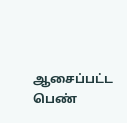ஆசைப்பட்ட பெண்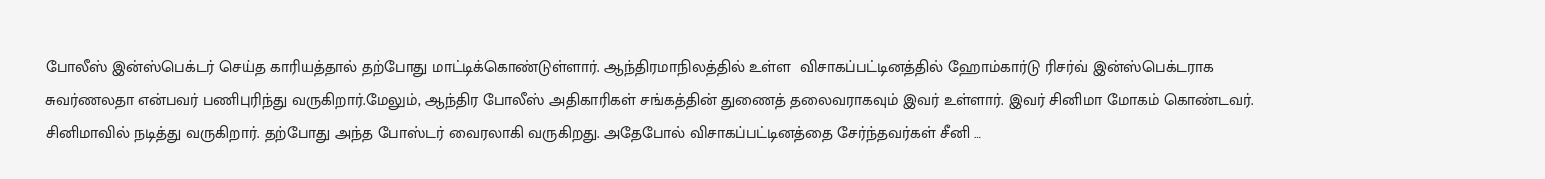போலீஸ் இன்ஸ்பெக்டர் செய்த காரியத்தால் தற்போது மாட்டிக்கொண்டுள்ளார். ஆந்திரமாநிலத்தில் உள்ள  விசாகப்பட்டினத்தில் ஹோம்கார்டு ரிசர்வ் இன்ஸ்பெக்டராக  சுவர்ணலதா என்பவர் பணிபுரிந்து வருகிறார்.மேலும், ஆந்திர போலீஸ் அதிகாரிகள் சங்கத்தின் துணைத் தலைவராகவும் இவர் உள்ளார். இவர் சினிமா மோகம் கொண்டவர்.  சினிமாவில் நடித்து வருகிறார். தற்போது அந்த போஸ்டர் வைரலாகி வருகிறது. அதேபோல் விசாகப்பட்டினத்தை சேர்ந்தவர்கள் சீனி …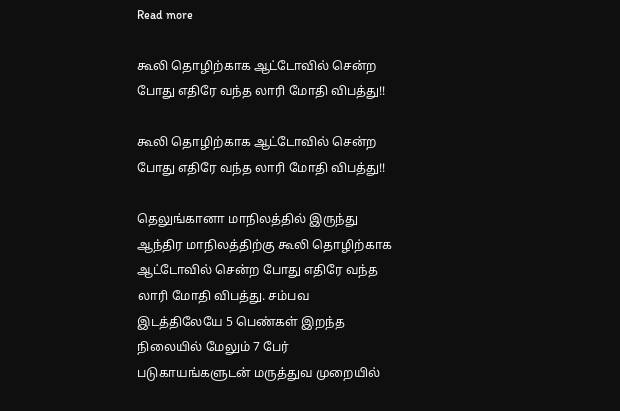Read more

கூலி தொழிற்காக ஆட்டோவில் சென்ற போது எதிரே வந்த லாரி மோதி விபத்து!!

கூலி தொழிற்காக ஆட்டோவில் சென்ற போது எதிரே வந்த லாரி மோதி விபத்து!!

தெலுங்கானா மாநிலத்தில் இருந்து ஆந்திர மாநிலத்திற்கு கூலி தொழிற்காக ஆட்டோவில் சென்ற போது எதிரே வந்த லாரி மோதி விபத்து. சம்பவ இடத்திலேயே 5 பெண்கள் இறந்த நிலையில் மேலும் 7 பேர் படுகாயங்களுடன் மருத்துவ முறையில்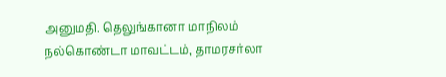அனுமதி. தெலுங்கானா மாநிலம் நல்கொண்டா மாவட்டம், தாமரசர்லா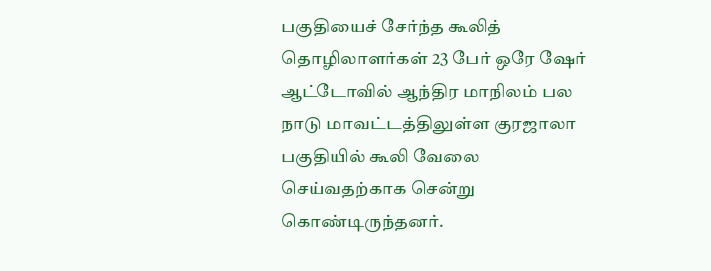பகுதியைச் சேர்ந்த கூலித் தொழிலாளர்கள் 23 பேர் ஒரே ஷேர் ஆட்டோவில் ஆந்திர மாநிலம் பல நாடு மாவட்டத்திலுள்ள குரஜாலா பகுதியில் கூலி வேலை செய்வதற்காக சென்று கொண்டிருந்தனர்.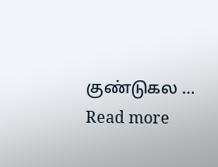குண்டுகல … Read more